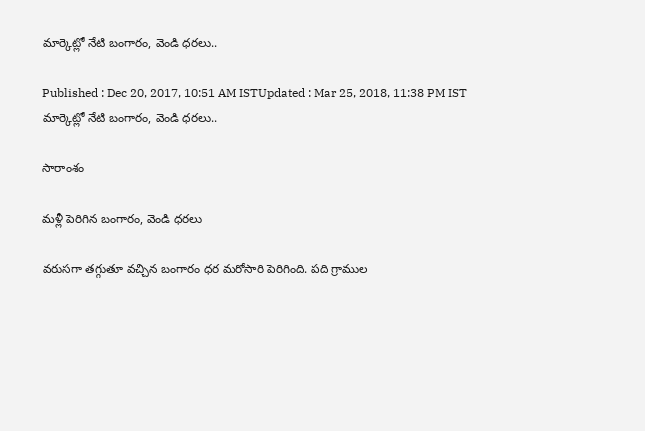మార్కెట్లో నేటి బంగారం, వెండి ధరలు..

Published : Dec 20, 2017, 10:51 AM ISTUpdated : Mar 25, 2018, 11:38 PM IST
మార్కెట్లో నేటి బంగారం, వెండి ధరలు..

సారాంశం

మళ్లీ పెరిగిన బంగారం, వెండి ధరలు

వరుసగా తగ్గుతూ వచ్చిన బంగారం ధర మరోసారి పెరిగింది. పది గ్రాముల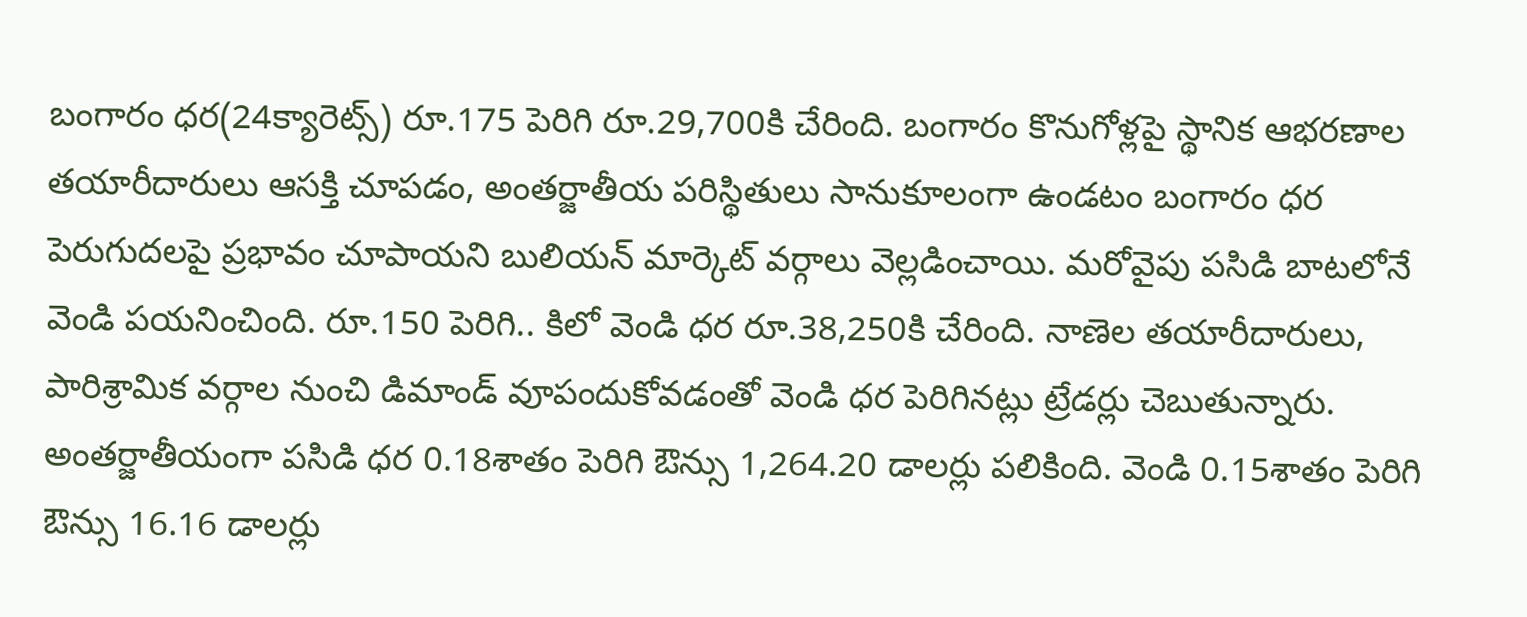బంగారం ధర(24క్యారెట్స్) రూ.175 పెరిగి రూ.29,700కి చేరింది. బంగారం కొనుగోళ్లపై స్థానిక ఆభరణాల తయారీదారులు ఆసక్తి చూపడం, అంతర్జాతీయ పరిస్థితులు సానుకూలంగా ఉండటం బంగారం ధర పెరుగుదలపై ప్రభావం చూపాయని బులియన్‌ మార్కెట్‌ వర్గాలు వెల్లడించాయి. మరోవైపు పసిడి బాటలోనే వెండి పయనించింది. రూ.150 పెరిగి.. కిలో వెండి ధర రూ.38,250కి చేరింది. నాణెల తయారీదారులు, పారిశ్రామిక వర్గాల నుంచి డిమాండ్‌ వూపందుకోవడంతో వెండి ధర పెరిగినట్లు ట్రేడర్లు చెబుతున్నారు. అంతర్జాతీయంగా పసిడి ధర 0.18శాతం పెరిగి ఔన్సు 1,264.20 డాలర్లు పలికింది. వెండి 0.15శాతం పెరిగి ఔన్సు 16.16 డాలర్లు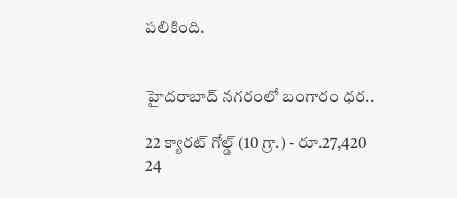పలికింది.


హైదరాబాద్ నగరంలో బంగారం ధర..

22 క్యారట్ గోల్డ్ (10 గ్రా.) - రూ.27,420
24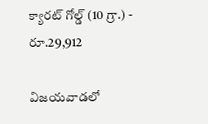క్యారట్ గోల్డ్ (10 గ్రా.) - రూ.29,912

విజయవాడలో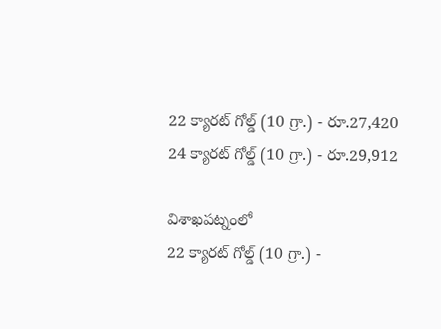22 క్యారట్ గోల్డ్ (10 గ్రా.) - రూ.27,420
24 క్యారట్ గోల్డ్ (10 గ్రా.) - రూ.29,912

విశాఖపట్నంలో
22 క్యారట్ గోల్డ్ (10 గ్రా.) -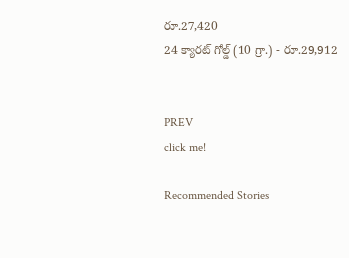రూ.27,420
24 క్యారట్ గోల్డ్ (10 గ్రా.) - రూ.29,912


PREV
click me!

Recommended Stories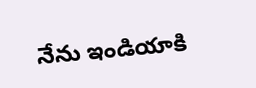నేను ఇండియాకి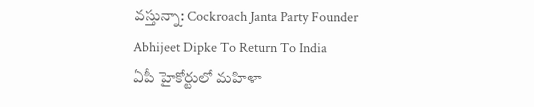వస్తున్నా: Cockroach Janta Party Founder Abhijeet Dipke To Return To India
ఏపీ హైకోర్టులో మహిళా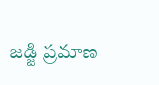జడ్జి ప్రమాణ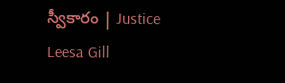స్వీకారం | Justice Leesa Gill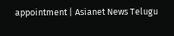appointment | Asianet News Telugu